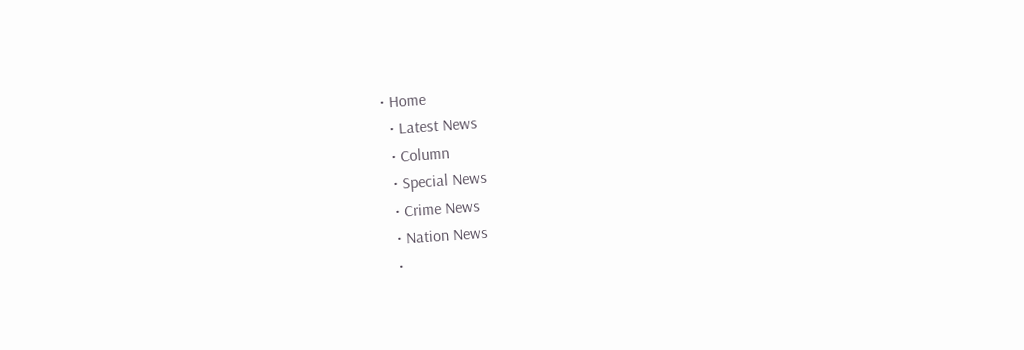• Home
  • Latest News
  • Column
  • Special News
  • Crime News
  • Nation News
  •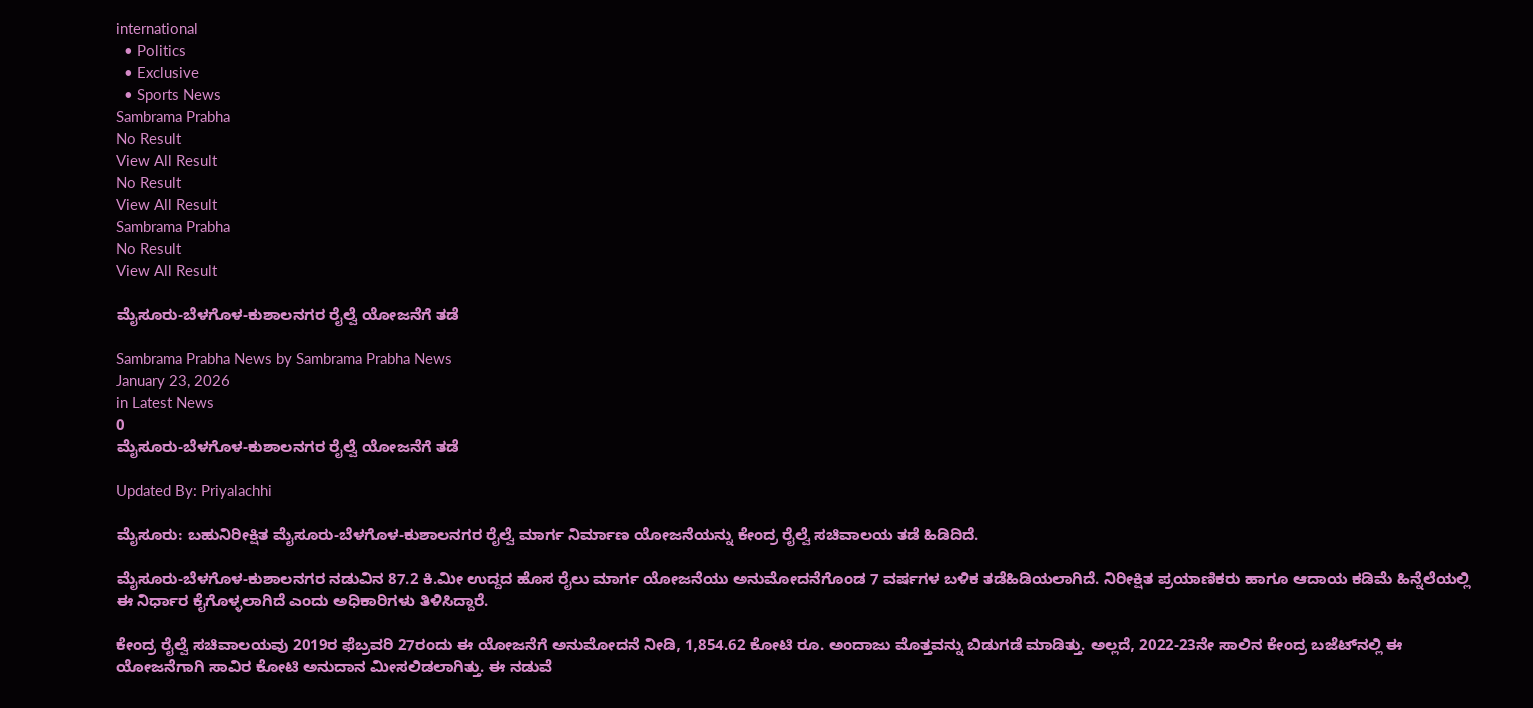international
  • Politics
  • Exclusive
  • Sports News
Sambrama Prabha
No Result
View All Result
No Result
View All Result
Sambrama Prabha
No Result
View All Result

ಮೈಸೂರು-ಬೆಳಗೊಳ-ಕುಶಾಲನಗರ ರೈಲ್ವೆ ಯೋಜನೆಗೆ ತಡೆ

Sambrama Prabha News by Sambrama Prabha News
January 23, 2026
in Latest News
0
ಮೈಸೂರು-ಬೆಳಗೊಳ-ಕುಶಾಲನಗರ ರೈಲ್ವೆ ಯೋಜನೆಗೆ ತಡೆ

Updated By: Priyalachhi

ಮೈಸೂರು: ಬಹುನಿರೀಕ್ಷಿತ ಮೈಸೂರು-ಬೆಳಗೊಳ-ಕುಶಾಲನಗರ ರೈಲ್ವೆ ಮಾರ್ಗ ನಿರ್ಮಾಣ ಯೋಜನೆಯನ್ನು ಕೇಂದ್ರ ರೈಲ್ವೆ ಸಚಿವಾಲಯ ತಡೆ ಹಿಡಿದಿದೆ.

ಮೈಸೂರು-ಬೆಳಗೊಳ-ಕುಶಾಲನಗರ ನಡುವಿನ 87.2 ಕಿ.ಮೀ ಉದ್ದದ ಹೊಸ ರೈಲು ಮಾರ್ಗ ಯೋಜನೆಯು ಅನುಮೋದನೆಗೊಂಡ 7 ವರ್ಷಗಳ ಬಳಿಕ ತಡೆಹಿಡಿಯಲಾಗಿದೆ. ನಿರೀಕ್ಷಿತ ಪ್ರಯಾಣಿಕರು ಹಾಗೂ ಆದಾಯ ಕಡಿಮೆ ಹಿನ್ನೆಲೆಯಲ್ಲಿ ಈ ನಿರ್ಧಾರ ಕೈಗೊಳ್ಳಲಾಗಿದೆ ಎಂದು ಅಧಿಕಾರಿಗಳು ತಿಳಿಸಿದ್ದಾರೆ.

ಕೇಂದ್ರ ರೈಲ್ವೆ ಸಚಿವಾಲಯವು 2019ರ ಫೆಬ್ರವರಿ 27ರಂದು ಈ ಯೋಜನೆಗೆ ಅನುಮೋದನೆ ನೀಡಿ, 1,854.62 ಕೋಟಿ ರೂ. ಅಂದಾಜು ಮೊತ್ತವನ್ನು ಬಿಡುಗಡೆ ಮಾಡಿತ್ತು. ಅಲ್ಲದೆ, 2022-23ನೇ ಸಾಲಿನ ಕೇಂದ್ರ ಬಜೆಟ್‌ನಲ್ಲಿ ಈ ಯೋಜನೆಗಾಗಿ ಸಾವಿರ ಕೋಟಿ ಅನುದಾನ ಮೀಸಲಿಡಲಾಗಿತ್ತು. ಈ ನಡುವೆ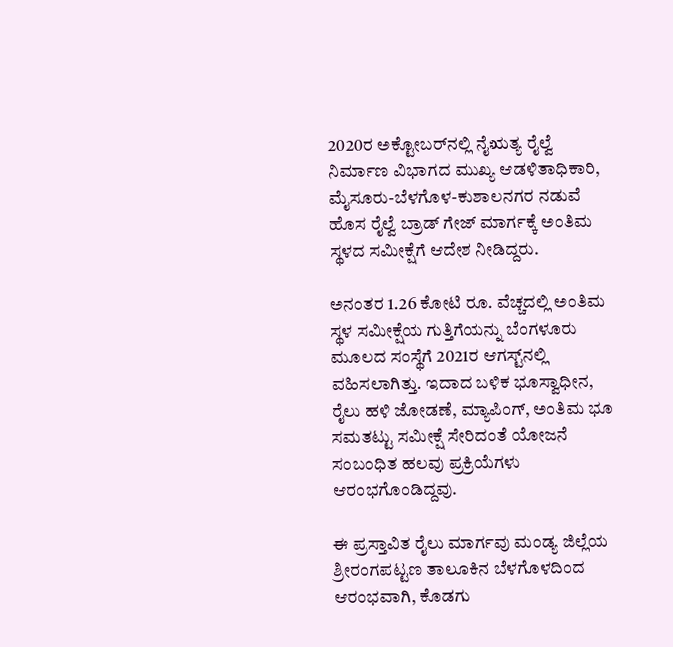2020ರ ಅಕ್ಟೋಬರ್‌ನಲ್ಲಿ ನೈಋತ್ಯ ರೈಲ್ವೆ ನಿರ್ಮಾಣ ವಿಭಾಗದ ಮುಖ್ಯ ಆಡಳಿತಾಧಿಕಾರಿ, ಮೈಸೂರು-ಬೆಳಗೊಳ-ಕುಶಾಲನಗರ ನಡುವೆ ಹೊಸ ರೈಲ್ವೆ ಬ್ರಾಡ್ ಗೇಜ್ ಮಾರ್ಗಕ್ಕೆ ಅಂತಿಮ ಸ್ಥಳದ ಸಮೀಕ್ಷೆಗೆ ಆದೇಶ ನೀಡಿದ್ದರು.

ಅನಂತರ 1.26 ಕೋಟಿ ರೂ. ವೆಚ್ಚದಲ್ಲಿ ಅಂತಿಮ ಸ್ಥಳ ಸಮೀಕ್ಷೆಯ ಗುತ್ತಿಗೆಯನ್ನು ಬೆಂಗಳೂರು ಮೂಲದ ಸಂಸ್ಥೆಗೆ 2021ರ ಆಗಸ್ಟ್‌ನಲ್ಲಿ ವಹಿಸಲಾಗಿತ್ತು. ಇದಾದ ಬಳಿಕ ಭೂಸ್ವಾಧೀನ, ರೈಲು ಹಳಿ ಜೋಡಣೆ, ಮ್ಯಾಪಿಂಗ್, ಅಂತಿಮ ಭೂ ಸಮತಟ್ಟು ಸಮೀಕ್ಷೆ ಸೇರಿದಂತೆ ಯೋಜನೆ ಸಂಬಂಧಿತ ಹಲವು ಪ್ರಕ್ರಿಯೆಗಳು ಆರಂಭಗೊಂಡಿದ್ದವು.

ಈ ಪ್ರಸ್ತಾವಿತ ರೈಲು ಮಾರ್ಗವು ಮಂಡ್ಯ ಜಿಲ್ಲೆಯ ಶ್ರೀರಂಗಪಟ್ಟಣ ತಾಲೂಕಿನ ಬೆಳಗೊಳದಿಂದ ಆರಂಭವಾಗಿ, ಕೊಡಗು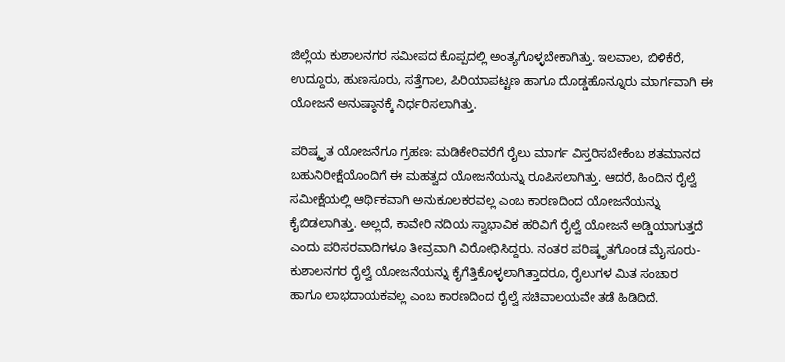ಜಿಲ್ಲೆಯ ಕುಶಾಲನಗರ ಸಮೀಪದ ಕೊಪ್ಪದಲ್ಲಿ ಅಂತ್ಯಗೊಳ್ಳಬೇಕಾಗಿತ್ತು. ಇಲವಾಲ, ಬಿಳಿಕೆರೆ, ಉದ್ದೂರು, ಹುಣಸೂರು, ಸತ್ತೆಗಾಲ, ಪಿರಿಯಾಪಟ್ಟಣ ಹಾಗೂ ದೊಡ್ಡಹೊನ್ನೂರು ಮಾರ್ಗವಾಗಿ ಈ ಯೋಜನೆ ಅನುಷ್ಠಾನಕ್ಕೆ ನಿರ್ಧರಿಸಲಾಗಿತ್ತು.

ಪರಿಷ್ಕೃತ ಯೋಜನೆಗೂ ಗ್ರಹಣ: ಮಡಿಕೇರಿವರೆಗೆ ರೈಲು ಮಾರ್ಗ ವಿಸ್ತರಿಸಬೇಕೆಂಬ ಶತಮಾನದ ಬಹುನಿರೀಕ್ಷೆಯೊಂದಿಗೆ ಈ ಮಹತ್ವದ ಯೋಜನೆಯನ್ನು ರೂಪಿಸಲಾಗಿತ್ತು. ಆದರೆ, ಹಿಂದಿನ ರೈಲ್ವೆ ಸಮೀಕ್ಷೆಯಲ್ಲಿ ಆರ್ಥಿಕವಾಗಿ ಅನುಕೂಲಕರವಲ್ಲ ಎಂಬ ಕಾರಣದಿಂದ ಯೋಜನೆಯನ್ನು ಕೈಬಿಡಲಾಗಿತ್ತು. ಅಲ್ಲದೆ, ಕಾವೇರಿ ನದಿಯ ಸ್ವಾಭಾವಿಕ ಹರಿವಿಗೆ ರೈಲ್ವೆ ಯೋಜನೆ ಅಡ್ಡಿಯಾಗುತ್ತದೆ ಎಂದು ಪರಿಸರವಾದಿಗಳೂ ತೀವ್ರವಾಗಿ ವಿರೋಧಿಸಿದ್ದರು. ನಂತರ ಪರಿಷ್ಕೃತಗೊಂಡ ಮೈಸೂರು-ಕುಶಾಲನಗರ ರೈಲ್ವೆ ಯೋಜನೆಯನ್ನು ಕೈಗೆತ್ತಿಕೊಳ್ಳಲಾಗಿತ್ತಾದರೂ, ರೈಲುಗಳ ಮಿತ ಸಂಚಾರ ಹಾಗೂ ಲಾಭದಾಯಕವಲ್ಲ ಎಂಬ ಕಾರಣದಿಂದ ರೈಲ್ವೆ ಸಚಿವಾಲಯವೇ ತಡೆ ಹಿಡಿದಿದೆ.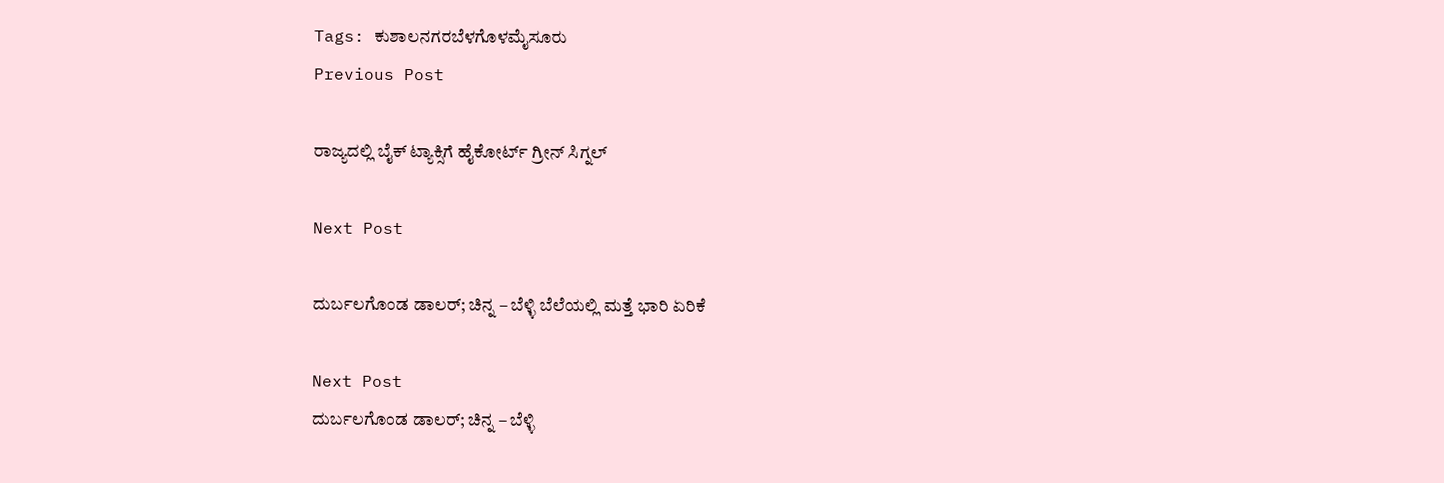Tags: ಕುಶಾಲನಗರಬೆಳಗೊಳಮೈಸೂರು
Previous Post

ರಾಜ್ಯದಲ್ಲಿ ಬೈಕ್ ಟ್ಯಾಕ್ಸಿಗೆ ಹೈಕೋರ್ಟ್ ಗ್ರೀನ್ ಸಿಗ್ನಲ್

Next Post

ದುರ್ಬಲಗೊಂಡ ಡಾಲರ್; ಚಿನ್ನ – ಬೆಳ್ಳಿ ಬೆಲೆಯಲ್ಲಿ ಮತ್ತೆ ಭಾರಿ ಏರಿಕೆ

Next Post
ದುರ್ಬಲಗೊಂಡ ಡಾಲರ್; ಚಿನ್ನ – ಬೆಳ್ಳಿ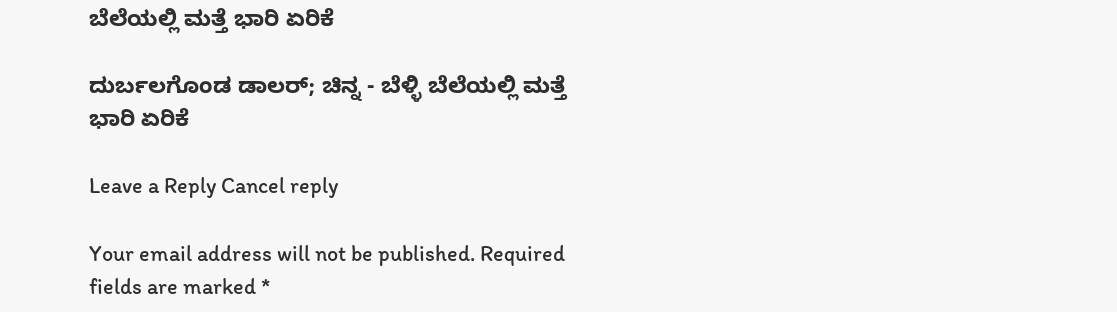ಬೆಲೆಯಲ್ಲಿ ಮತ್ತೆ ಭಾರಿ ಏರಿಕೆ

ದುರ್ಬಲಗೊಂಡ ಡಾಲರ್; ಚಿನ್ನ - ಬೆಳ್ಳಿ ಬೆಲೆಯಲ್ಲಿ ಮತ್ತೆ ಭಾರಿ ಏರಿಕೆ

Leave a Reply Cancel reply

Your email address will not be published. Required fields are marked *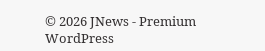© 2026 JNews - Premium WordPress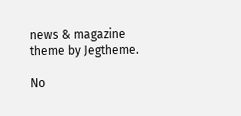news & magazine theme by Jegtheme.

No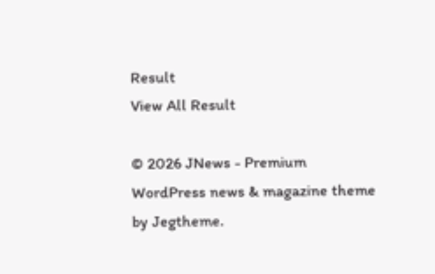Result
View All Result

© 2026 JNews - Premium WordPress news & magazine theme by Jegtheme.